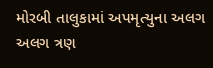મોરબી તાલુકામાં અપમૃત્યુના અલગ અલગ ત્રણ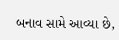બનાવ સામે આવ્યા છે,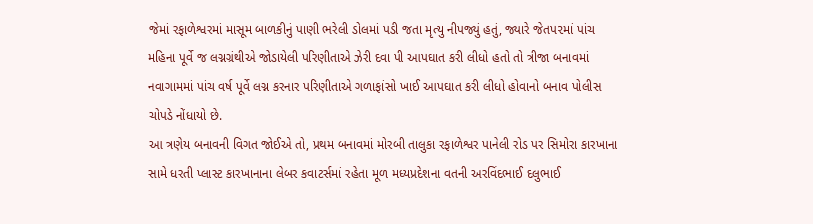જેમાં રફાળેશ્વરમાં માસૂમ બાળકીનું પાણી ભરેલી ડોલમાં પડી જતા મૃત્યુ નીપજ્યું હતું, જ્યારે જેતપ૨માં પાંચ મહિના પૂર્વે જ લગ્નગ્રંથીએ જોડાયેલી પરિણીતાએ ઝેરી દવા પી આપઘાત કરી લીધો હતો તો ત્રીજા બનાવમાં નવાગામમાં પાંચ વર્ષ પૂર્વે લગ્ન કરનાર પરિણીતાએ ગળાફાંસો ખાઈ આપઘાત કરી લીધો હોવાનો બનાવ પોલીસ ચોપડે નોંધાયો છે.
આ ત્રણેય બનાવની વિગત જોઈએ તો, પ્રથમ બનાવમાં મોરબી તાલુકા રફાળેશ્વર પાનેલી રોડ પર સિમોરા કારખાના સામે ધરતી પ્લાસ્ટ કારખાનાના લેબર કવાટર્સમાં રહેતા મૂળ મધ્યપ્રદેશના વતની અરવિંદભાઈ દલુભાઈ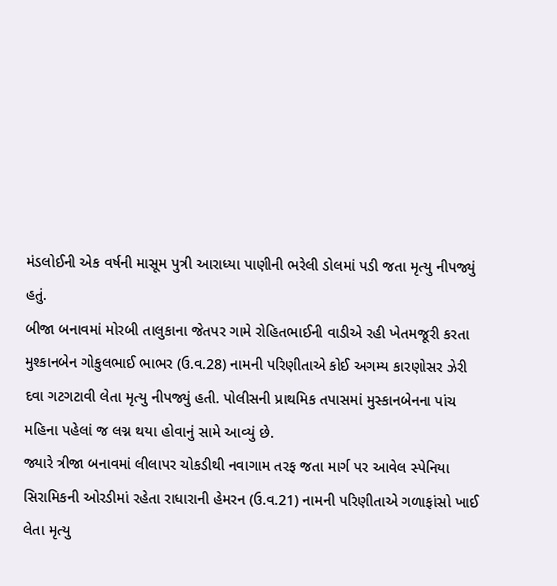મંડલોઈની એક વર્ષની માસૂમ પુત્રી આરાધ્યા પાણીની ભરેલી ડોલમાં પડી જતા મૃત્યુ નીપજ્યું હતું.
બીજા બનાવમાં મોરબી તાલુકાના જેતપર ગામે રોહિતભાઈની વાડીએ રહી ખેતમજૂરી કરતા મુશ્કાનબેન ગોકુલભાઈ ભાભર (ઉ.વ.28) નામની પરિણીતાએ કોઈ અગમ્ય કારણોસર ઝેરી દવા ગટગટાવી લેતા મૃત્યુ નીપજ્યું હતી. પોલીસની પ્રાથમિક તપાસમાં મુસ્કાનબેનના પાંચ મહિના પહેલાં જ લગ્ન થયા હોવાનું સામે આવ્યું છે.
જ્યારે ત્રીજા બનાવમાં લીલાપર ચોકડીથી નવાગામ તરફ જતા માર્ગ પર આવેલ સ્પેનિયા સિરામિકની ઓરડીમાં રહેતા રાધારાની હેમરન (ઉ.વ.21) નામની પરિણીતાએ ગળાફાંસો ખાઈ લેતા મૃત્યુ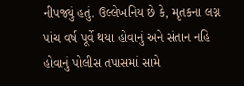નીપજ્યું હતું. ઉલ્લેખનિય છે કે, મૃતકના લગ્ન પાંચ વર્ષ પૂર્વે થયા હોવાનું અને સંતાન નહિ હોવાનું પોલીસ તપાસમાં સામે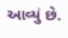આવ્યું છે.